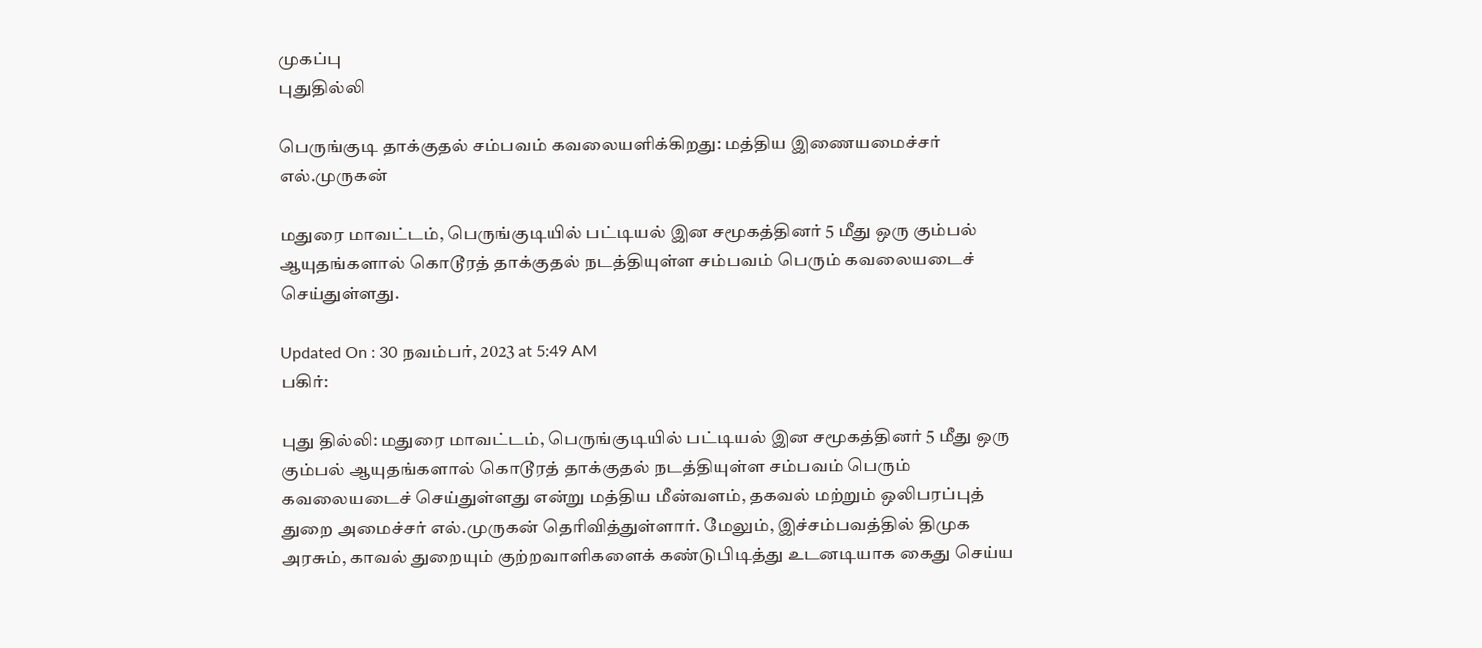முகப்பு
புதுதில்லி

பெருங்குடி தாக்குதல் சம்பவம் கவலையளிக்கிறது: மத்திய இணையமைச்சர் எல்.முருகன்

மதுரை மாவட்டம், பெருங்குடியில் பட்டியல் இன சமூகத்தினர் 5 மீது ஒரு கும்பல் ஆயுதங்களால் கொடூரத் தாக்குதல் நடத்தியுள்ள சம்பவம் பெரும் கவலையடைச் செய்துள்ளது.

Updated On : 30 நவம்பர், 2023 at 5:49 AM
பகிர்:

புது தில்லி: மதுரை மாவட்டம், பெருங்குடியில் பட்டியல் இன சமூகத்தினர் 5 மீது ஒரு கும்பல் ஆயுதங்களால் கொடூரத் தாக்குதல் நடத்தியுள்ள சம்பவம் பெரும் கவலையடைச் செய்துள்ளது என்று மத்திய மீன்வளம், தகவல் மற்றும் ஒலிபரப்புத் துறை அமைச்சர் எல்.முருகன் தெரிவித்துள்ளார். மேலும், இச்சம்பவத்தில் திமுக அரசும், காவல் துறையும் குற்றவாளிகளைக் கண்டுபிடித்து உடனடியாக கைது செய்ய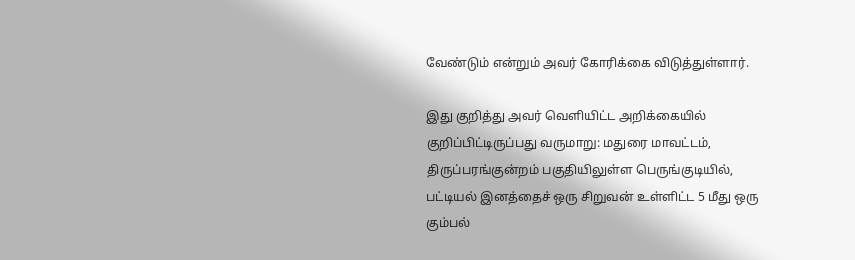வேண்டும் என்றும் அவர் கோரிக்கை விடுத்துள்ளார்.

இது குறித்து அவர் வெளியிட்ட அறிக்கையில் குறிப்பிட்டிருப்பது வருமாறு: மதுரை மாவட்டம், திருப்பரங்குன்றம் பகுதியிலுள்ள பெருங்குடியில், பட்டியல் இனத்தைச் ஒரு சிறுவன் உள்ளிட்ட 5 மீது ஒரு கும்பல்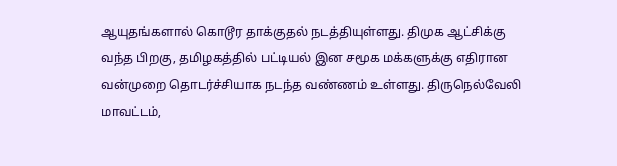ஆயுதங்களால் கொடூர தாக்குதல் நடத்தியுள்ளது. திமுக ஆட்சிக்கு வந்த பிறகு, தமிழகத்தில் பட்டியல் இன சமூக மக்களுக்கு எதிரான வன்முறை தொடர்ச்சியாக நடந்த வண்ணம் உள்ளது. திருநெல்வேலி மாவட்டம்,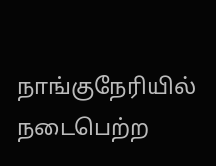நாங்குநேரியில் நடைபெற்ற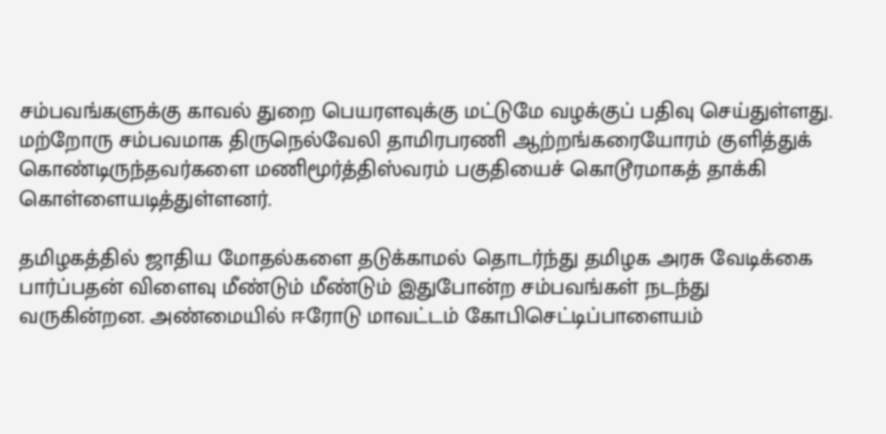சம்பவங்களுக்கு காவல் துறை பெயரளவுக்கு மட்டுமே வழக்குப் பதிவு செய்துள்ளது. மற்றோரு சம்பவமாக திருநெல்வேலி தாமிரபரணி ஆற்றங்கரையோரம் குளித்துக் கொண்டிருந்தவர்களை மணிமூர்த்திஸ்வரம் பகுதியைச் கொடூரமாகத் தாக்கி கொள்ளையடித்துள்ளனர்.

தமிழகத்தில் ஜாதிய மோதல்களை தடுக்காமல் தொடர்ந்து தமிழக அரசு வேடிக்கை பார்ப்பதன் விளைவு மீண்டும் மீண்டும் இதுபோன்ற சம்பவங்கள் நடந்து வருகின்றன. அண்மையில் ஈரோடு மாவட்டம் கோபிசெட்டிப்பாளையம்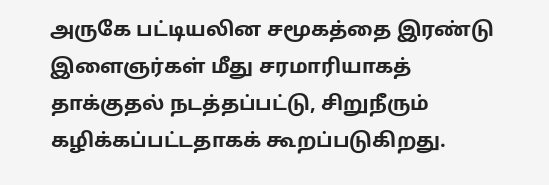அருகே பட்டியலின சமூகத்தை இரண்டு இளைஞர்கள் மீது சரமாரியாகத் தாக்குதல் நடத்தப்பட்டு, சிறுநீரும் கழிக்கப்பட்டதாகக் கூறப்படுகிறது.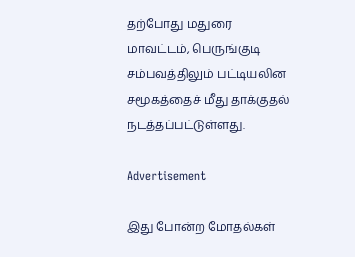தற்போது மதுரை மாவட்டம், பெருங்குடி சம்பவத்திலும் பட்டியலின சமூகத்தைச் மீது தாக்குதல் நடத்தப்பட்டுள்ளது.

Advertisement

இது போன்ற மோதல்கள்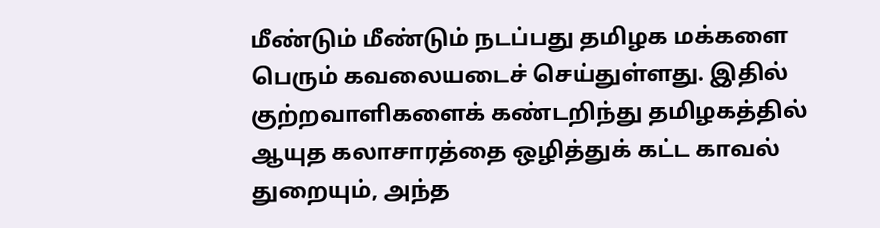மீண்டும் மீண்டும் நடப்பது தமிழக மக்களை பெரும் கவலையடைச் செய்துள்ளது. இதில் குற்றவாளிகளைக் கண்டறிந்து தமிழகத்தில் ஆயுத கலாசாரத்தை ஒழித்துக் கட்ட காவல் துறையும், அந்த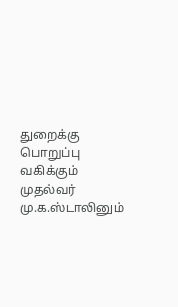துறைக்கு பொறுப்பு வகிக்கும் முதல்வர் மு.க.ஸ்டாலினும்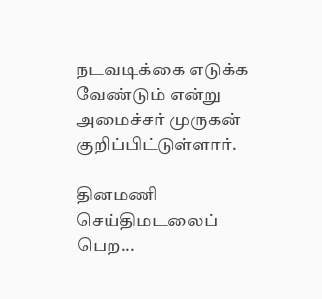நடவடிக்கை எடுக்க வேண்டும் என்று அமைச்சர் முருகன் குறிப்பிட்டுள்ளார்.

தினமணி செய்திமடலைப் பெற...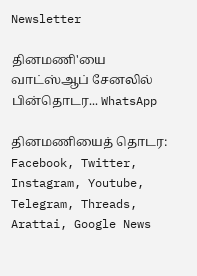Newsletter

தினமணி'யை வாட்ஸ்ஆப் சேனலில் பின்தொடர... WhatsApp

தினமணியைத் தொடர: Facebook, Twitter, Instagram, Youtube, Telegram, Threads, Arattai, Google News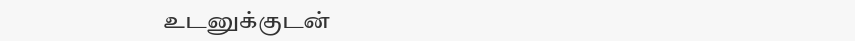உடனுக்குடன்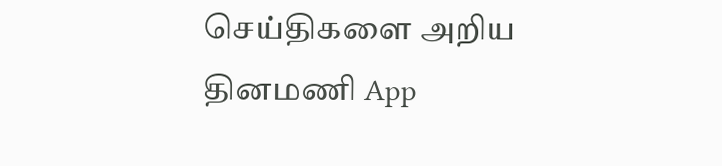செய்திகளை அறிய தினமணி App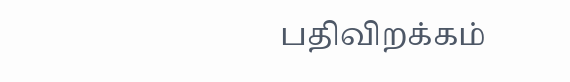பதிவிறக்கம்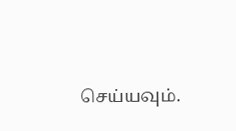செய்யவும்.